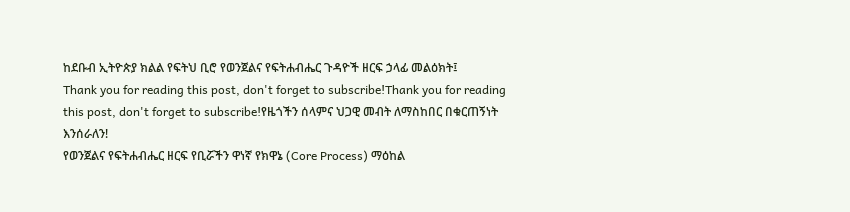ከደቡብ ኢትዮጵያ ክልል የፍትህ ቢሮ የወንጀልና የፍትሐብሔር ጉዳዮች ዘርፍ ኃላፊ መልዕክት፤
Thank you for reading this post, don't forget to subscribe!Thank you for reading this post, don't forget to subscribe!የዜጎችን ሰላምና ህጋዊ መብት ለማስከበር በቁርጠኝነት እንሰራለን!
የወንጀልና የፍትሐብሔር ዘርፍ የቢሯችን ዋነኛ የክዋኔ (Core Process) ማዕከል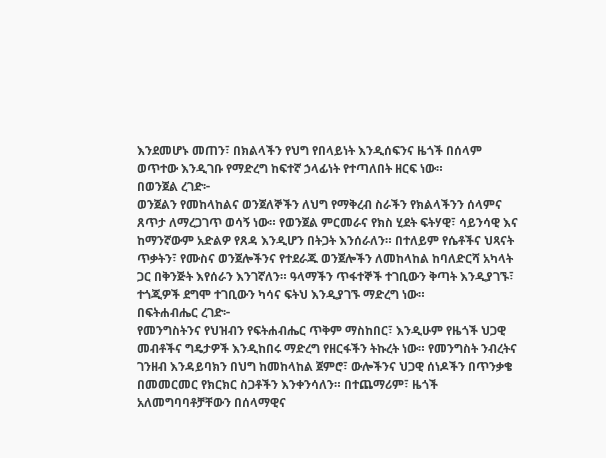እንደመሆኑ መጠን፣ በክልላችን የህግ የበላይነት እንዲሰፍንና ዜጎች በሰላም ወጥተው እንዲገቡ የማድረግ ከፍተኛ ኃላፊነት የተጣለበት ዘርፍ ነው።
በወንጀል ረገድ፦
ወንጀልን የመከላከልና ወንጀለኞችን ለህግ የማቅረብ ስራችን የክልላችንን ሰላምና ጸጥታ ለማረጋገጥ ወሳኝ ነው። የወንጀል ምርመራና የክስ ሂደት ፍትሃዊ፣ ሳይንሳዊ እና ከማንኛውም አድልዎ የጸዳ እንዲሆን በትጋት እንሰራለን። በተለይም የሴቶችና ህጻናት ጥቃትን፣ የሙስና ወንጀሎችንና የተደራጁ ወንጀሎችን ለመከላከል ከባለድርሻ አካላት ጋር በቅንጅት እየሰራን እንገኛለን። ዓላማችን ጥፋተኞች ተገቢውን ቅጣት እንዲያገኙ፣ ተጎጂዎች ደግሞ ተገቢውን ካሳና ፍትህ እንዲያገኙ ማድረግ ነው።
በፍትሐብሔር ረገድ፦
የመንግስትንና የህዝብን የፍትሐብሔር ጥቅም ማስከበር፣ እንዲሁም የዜጎች ህጋዊ መብቶችና ግዴታዎች እንዲከበሩ ማድረግ የዘርፋችን ትኩረት ነው። የመንግስት ንብረትና ገንዘብ እንዳይባክን በህግ ከመከላከል ጀምሮ፣ ውሎችንና ህጋዊ ሰነዶችን በጥንቃቄ በመመርመር የክርክር ስጋቶችን እንቀንሳለን። በተጨማሪም፣ ዜጎች አለመግባባቶቻቸውን በሰላማዊና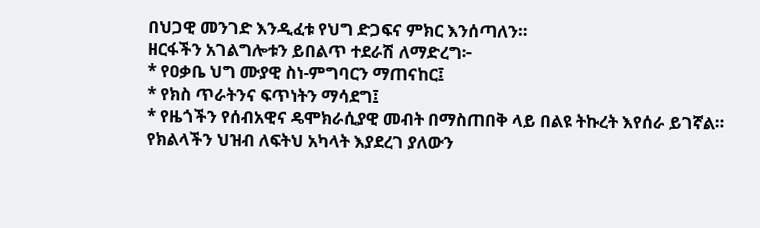በህጋዊ መንገድ እንዲፈቱ የህግ ድጋፍና ምክር እንሰጣለን።
ዘርፋችን አገልግሎቱን ይበልጥ ተደራሽ ለማድረግ፦
* የዐቃቤ ህግ ሙያዊ ስነ-ምግባርን ማጠናከር፤
* የክስ ጥራትንና ፍጥነትን ማሳደግ፤
* የዜጎችን የሰብአዊና ዴሞክራሲያዊ መብት በማስጠበቅ ላይ በልዩ ትኩረት እየሰራ ይገኛል።
የክልላችን ህዝብ ለፍትህ አካላት እያደረገ ያለውን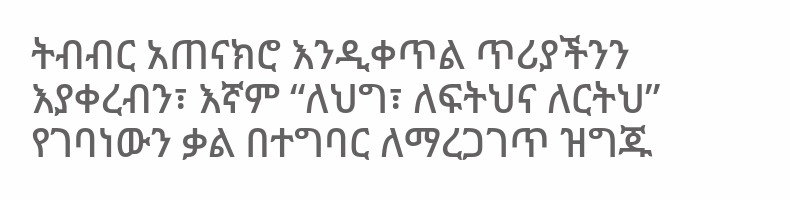ትብብር አጠናክሮ እንዲቀጥል ጥሪያችንን እያቀረብን፣ እኛም “ለህግ፣ ለፍትህና ለርትህ” የገባነውን ቃል በተግባር ለማረጋገጥ ዝግጁ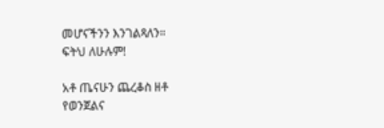መሆናችንን እንገልጻለን።
ፍትህ ለሁሉም!

አቶ ጤናሁን ጨረቆስ ዘቶ
የወንጀልና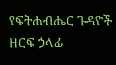የፍትሐብሔር ጉዳዮች ዘርፍ ኃላፊ